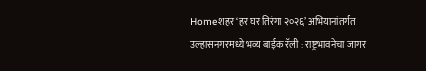Homeशहर‘हर घर तिरंगा २०२६’ अभियानांतर्गत उल्हासनगरमध्ये भव्य बाईक रॅली : राष्ट्रभावनेचा जागर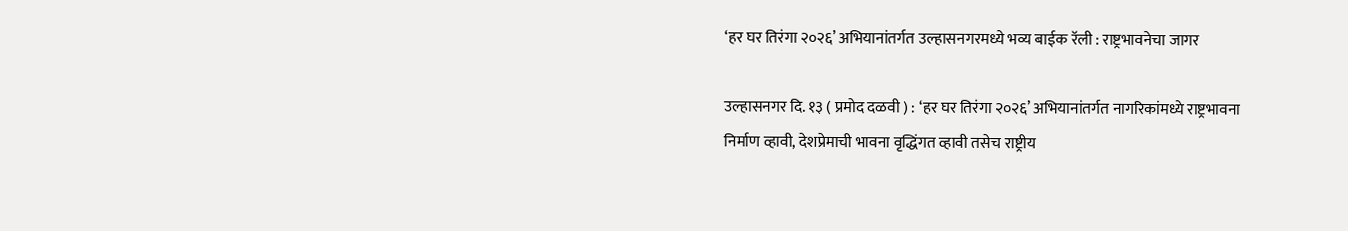‘हर घर तिरंगा २०२६’ अभियानांतर्गत उल्हासनगरमध्ये भव्य बाईक रॅली : राष्ट्रभावनेचा जागर

उल्हासनगर दि. १३ ( प्रमोद दळवी ) : ‘हर घर तिरंगा २०२६’ अभियानांतर्गत नागरिकांमध्ये राष्ट्रभावना निर्माण व्हावी, देशप्रेमाची भावना वृद्धिंगत व्हावी तसेच राष्ट्रीय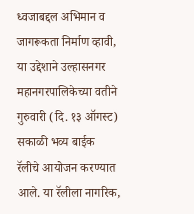ध्वजाबद्दल अभिमान व जागरूकता निर्माण व्हावी, या उद्देशाने उल्हासनगर महानगरपालिकेच्या वतीने गुरुवारी (दि. १३ ऑगस्ट) सकाळी भव्य बाईक रॅलीचे आयोजन करण्यात आले. या रॅलीला नागरिक,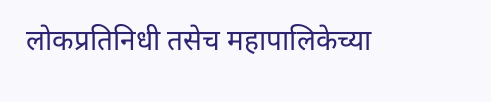लोकप्रतिनिधी तसेच महापालिकेच्या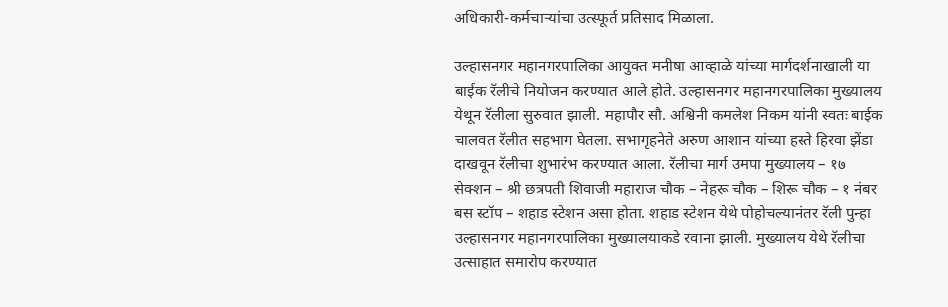अधिकारी-कर्मचाऱ्यांचा उत्स्फूर्त प्रतिसाद मिळाला.

उल्हासनगर महानगरपालिका आयुक्त मनीषा आव्हाळे यांच्या मार्गदर्शनाखाली या बाईक रॅलीचे नियोजन करण्यात आले होते. उल्हासनगर महानगरपालिका मुख्यालय येथून रॅलीला सुरुवात झाली. महापौर सौ. अश्विनी कमलेश निकम यांनी स्वतः बाईक चालवत रॅलीत सहभाग घेतला. सभागृहनेते अरुण आशान यांच्या हस्ते हिरवा झेंडा दाखवून रॅलीचा शुभारंभ करण्यात आला. रॅलीचा मार्ग उमपा मुख्यालय – १७ सेक्शन – श्री छत्रपती शिवाजी महाराज चौक – नेहरू चौक – शिरू चौक – १ नंबर बस स्टॉप – शहाड स्टेशन असा होता. शहाड स्टेशन येथे पोहोचल्यानंतर रॅली पुन्हा उल्हासनगर महानगरपालिका मुख्यालयाकडे रवाना झाली. मुख्यालय येथे रॅलीचा उत्साहात समारोप करण्यात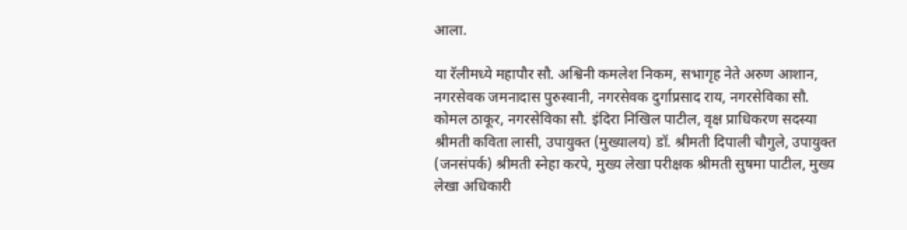आला.

या रॅलीमध्ये महापौर सौ. अश्विनी कमलेश निकम, सभागृह नेते अरुण आशान, नगरसेवक जमनादास पुरुस्वानी, नगरसेवक दुर्गाप्रसाद राय, नगरसेविका सौ. कोमल ठाकूर, नगरसेविका सौ. इंदिरा निखिल पाटील, वृक्ष प्राधिकरण सदस्या श्रीमती कविता लासी, उपायुक्त (मुख्यालय) डॉ. श्रीमती दिपाली चौगुले, उपायुक्त (जनसंपर्क) श्रीमती स्नेहा करपे, मुख्य लेखा परीक्षक श्रीमती सुषमा पाटील, मुख्य लेखा अधिकारी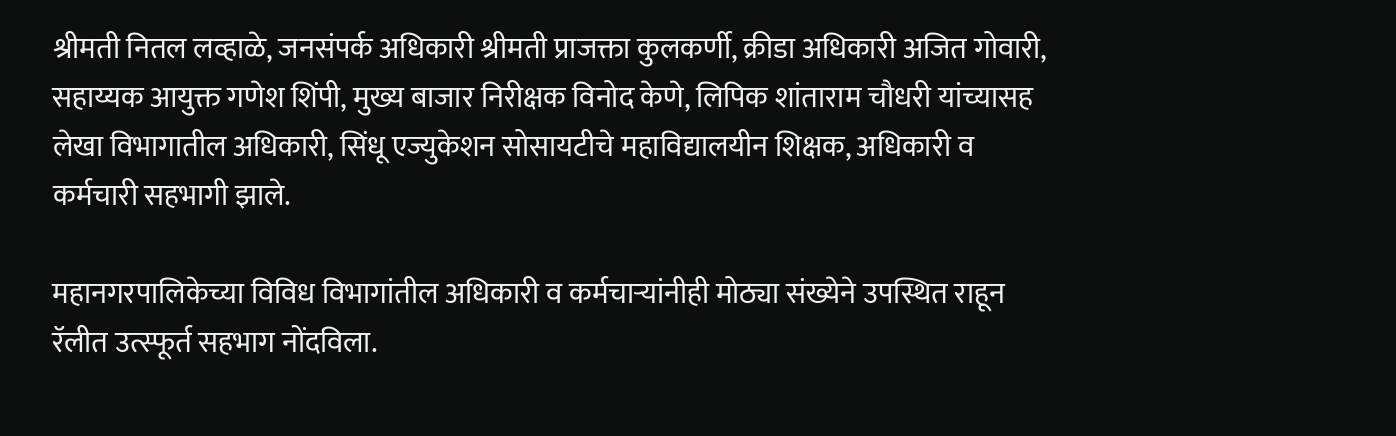श्रीमती नितल लव्हाळे, जनसंपर्क अधिकारी श्रीमती प्राजक्ता कुलकर्णी, क्रीडा अधिकारी अजित गोवारी, सहाय्यक आयुक्त गणेश शिंपी, मुख्य बाजार निरीक्षक विनोद केणे, लिपिक शांताराम चौधरी यांच्यासह लेखा विभागातील अधिकारी, सिंधू एज्युकेशन सोसायटीचे महाविद्यालयीन शिक्षक, अधिकारी व कर्मचारी सहभागी झाले.

महानगरपालिकेच्या विविध विभागांतील अधिकारी व कर्मचाऱ्यांनीही मोठ्या संख्येने उपस्थित राहून रॅलीत उत्स्फूर्त सहभाग नोंदविला.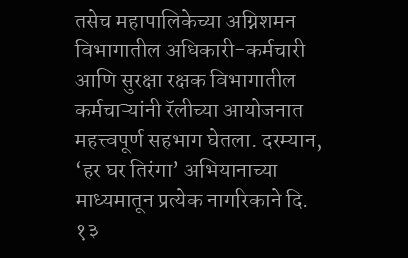तसेच महापालिकेच्या अग्निशमन विभागातील अधिकारी-कर्मचारी आणि सुरक्षा रक्षक विभागातील कर्मचाऱ्यांनी रॅलीच्या आयोजनात महत्त्वपूर्ण सहभाग घेतला. दरम्यान, ‘हर घर तिरंगा’ अभियानाच्या माध्यमातून प्रत्येक नागरिकाने दि. १३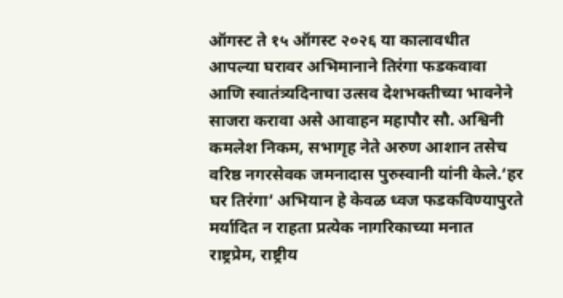ऑगस्ट ते १५ ऑगस्ट २०२६ या कालावधीत आपल्या घरावर अभिमानाने तिरंगा फडकवावा आणि स्वातंत्र्यदिनाचा उत्सव देशभक्तीच्या भावनेने साजरा करावा असे आवाहन महापौर सौ. अश्विनी कमलेश निकम, सभागृह नेते अरुण आशान तसेच वरिष्ठ नगरसेवक जमनादास पुरुस्वानी यांनी केले.‘हर घर तिरंगा’ अभियान हे केवळ ध्वज फडकविण्यापुरते मर्यादित न राहता प्रत्येक नागरिकाच्या मनात राष्ट्रप्रेम, राष्ट्रीय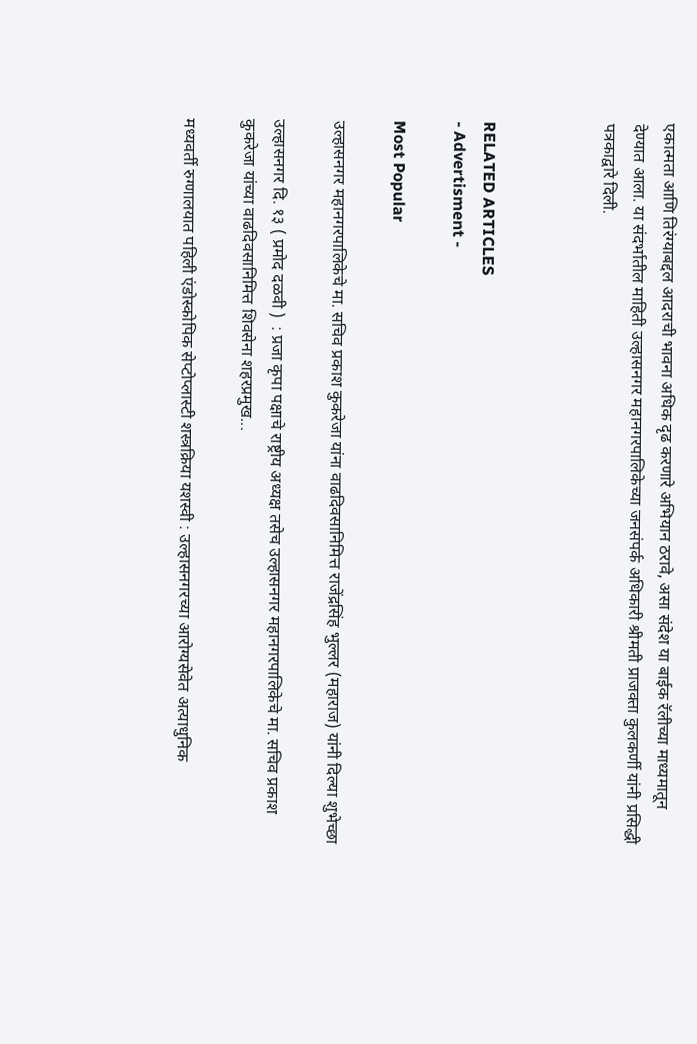एकात्मता आणि तिरंग्याबद्दल आदराची भावना अधिक दृढ करणारे अभियान ठरावे, असा संदेश या बाईक रॅलीच्या माध्यमातून देण्यात आला. या संदर्भातील माहिती उल्हासनगर महानगरपालिकेच्या जनसंपर्क अधिकारी श्रीमती प्राजक्ता कुलकर्णी यांनी प्रसिद्धी पत्रकाद्वारे दिली.



RELATED ARTICLES
- Advertisment -

Most Popular

उल्हासनगर महानगरपालिकेचे मा. सचिव प्रकाश कुकरेजा यांना वाढदिवसानिमित्त राजेंद्रसिंह भुल्लर (महाराज) यांनी दिल्या शुभेच्छा

उल्हासनगर दि. १३ ( प्रमोद दळवी )  : प्रजा कृपा पक्षाचे राष्ट्रीय अध्यक्ष तसेच उल्हासनगर महानगरपालिकेचे मा. सचिव प्रकाश कुकरेजा यांच्या वाढदिवसानिमित्त शिवसेना शहरप्रमुख...

मध्यवर्ती रुग्णालयात पहिली एंडोस्कोपिक सेप्टोप्लास्टी शस्त्रक्रिया यशस्वी : उल्हासनगरच्या आरोग्यसेवेत अत्याधुनिक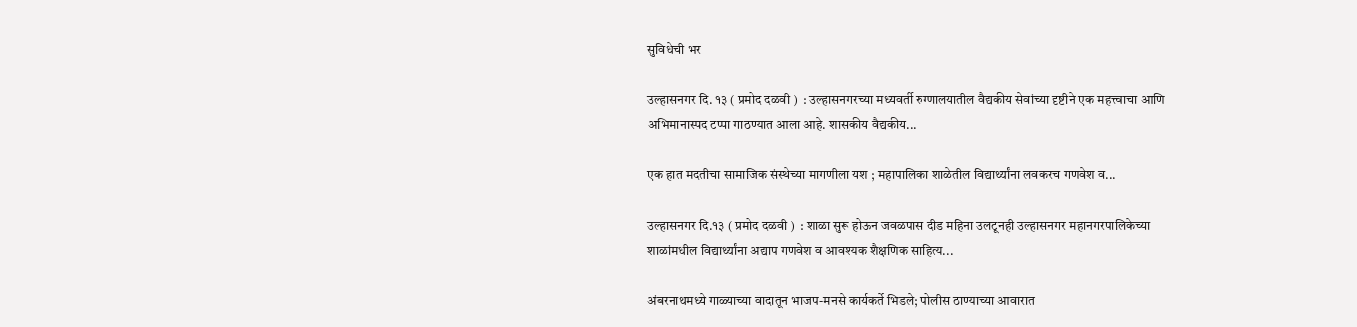सुविधेची भर

उल्हासनगर दि. १३ ( प्रमोद दळवी )  : उल्हासनगरच्या मध्यवर्ती रुग्णालयातील वैद्यकीय सेवांच्या दृष्टीने एक महत्त्वाचा आणि अभिमानास्पद टप्पा गाठण्यात आला आहे. शासकीय वैद्यकीय...

एक हात मदतीचा सामाजिक संस्थेच्या मागणीला यश ; महापालिका शाळेतील विद्यार्थ्यांना लवकरच गणवेश व...

उल्हासनगर दि.१३ ( प्रमोद दळवी )  : शाळा सुरू होऊन जवळपास दीड महिना उलटूनही उल्हासनगर महानगरपालिकेच्या शाळांमधील विद्यार्थ्यांना अद्याप गणवेश व आवश्यक शैक्षणिक साहित्य...

अंबरनाथमध्ये गाळ्याच्या वादातून भाजप-मनसे कार्यकर्ते भिडले; पोलीस ठाण्याच्या आवारात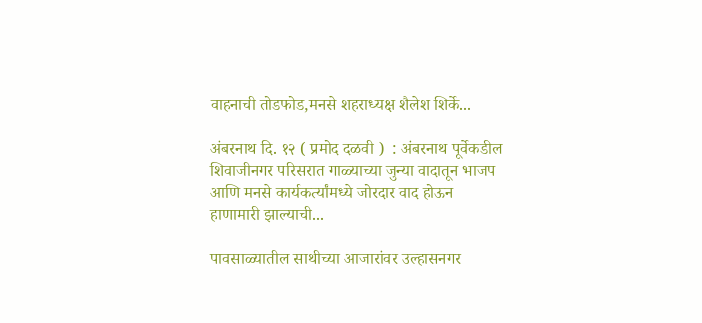वाहनाची तोडफोड,मनसे शहराध्यक्ष शैलेश शिर्के...

अंबरनाथ दि. १२ ( प्रमोद दळवी )  : अंबरनाथ पूर्वेकडील शिवाजीनगर परिसरात गाळ्याच्या जुन्या वादातून भाजप आणि मनसे कार्यकर्त्यांमध्ये जोरदार वाद होऊन हाणामारी झाल्याची...

पावसाळ्यातील साथीच्या आजारांवर उल्हासनगर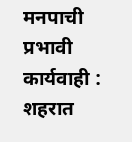मनपाची प्रभावी कार्यवाही : शहरात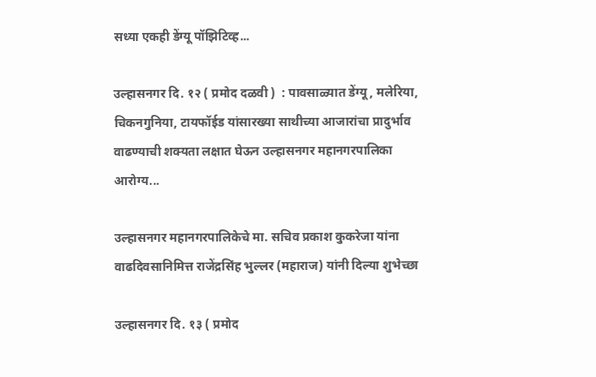सध्या एकही डेंग्यू पॉझिटिव्ह...

उल्हासनगर दि. १२ ( प्रमोद दळवी )  : पावसाळ्यात डेंग्यू, मलेरिया, चिकनगुनिया, टायफॉईड यांसारख्या साथीच्या आजारांचा प्रादुर्भाव वाढण्याची शक्यता लक्षात घेऊन उल्हासनगर महानगरपालिका आरोग्य...

उल्हासनगर महानगरपालिकेचे मा. सचिव प्रकाश कुकरेजा यांना वाढदिवसानिमित्त राजेंद्रसिंह भुल्लर (महाराज) यांनी दिल्या शुभेच्छा

उल्हासनगर दि. १३ ( प्रमोद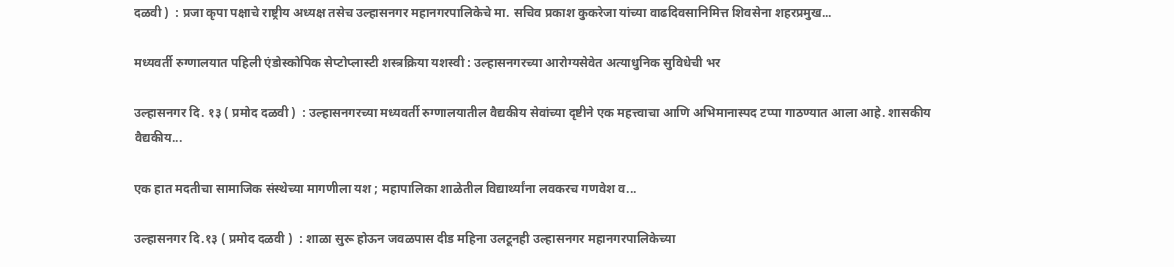दळवी )  : प्रजा कृपा पक्षाचे राष्ट्रीय अध्यक्ष तसेच उल्हासनगर महानगरपालिकेचे मा. सचिव प्रकाश कुकरेजा यांच्या वाढदिवसानिमित्त शिवसेना शहरप्रमुख...

मध्यवर्ती रुग्णालयात पहिली एंडोस्कोपिक सेप्टोप्लास्टी शस्त्रक्रिया यशस्वी : उल्हासनगरच्या आरोग्यसेवेत अत्याधुनिक सुविधेची भर

उल्हासनगर दि. १३ ( प्रमोद दळवी )  : उल्हासनगरच्या मध्यवर्ती रुग्णालयातील वैद्यकीय सेवांच्या दृष्टीने एक महत्त्वाचा आणि अभिमानास्पद टप्पा गाठण्यात आला आहे. शासकीय वैद्यकीय...

एक हात मदतीचा सामाजिक संस्थेच्या मागणीला यश ; महापालिका शाळेतील विद्यार्थ्यांना लवकरच गणवेश व...

उल्हासनगर दि.१३ ( प्रमोद दळवी )  : शाळा सुरू होऊन जवळपास दीड महिना उलटूनही उल्हासनगर महानगरपालिकेच्या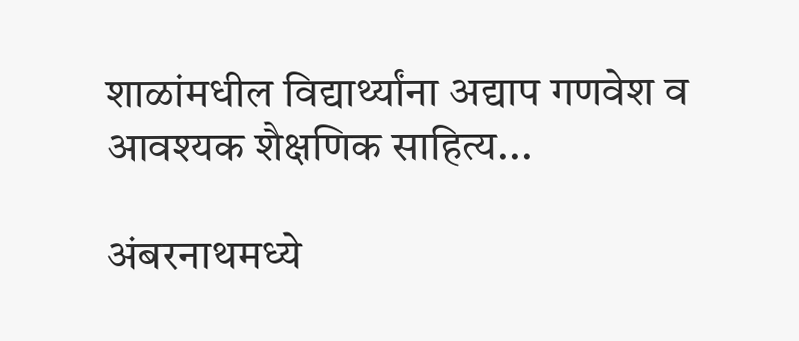शाळांमधील विद्यार्थ्यांना अद्याप गणवेश व आवश्यक शैक्षणिक साहित्य...

अंबरनाथमध्ये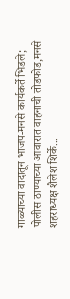गाळ्याच्या वादातून भाजप-मनसे कार्यकर्ते भिडले; पोलीस ठाण्याच्या आवारात वाहनाची तोडफोड,मनसे शहराध्यक्ष शैलेश शिर्के...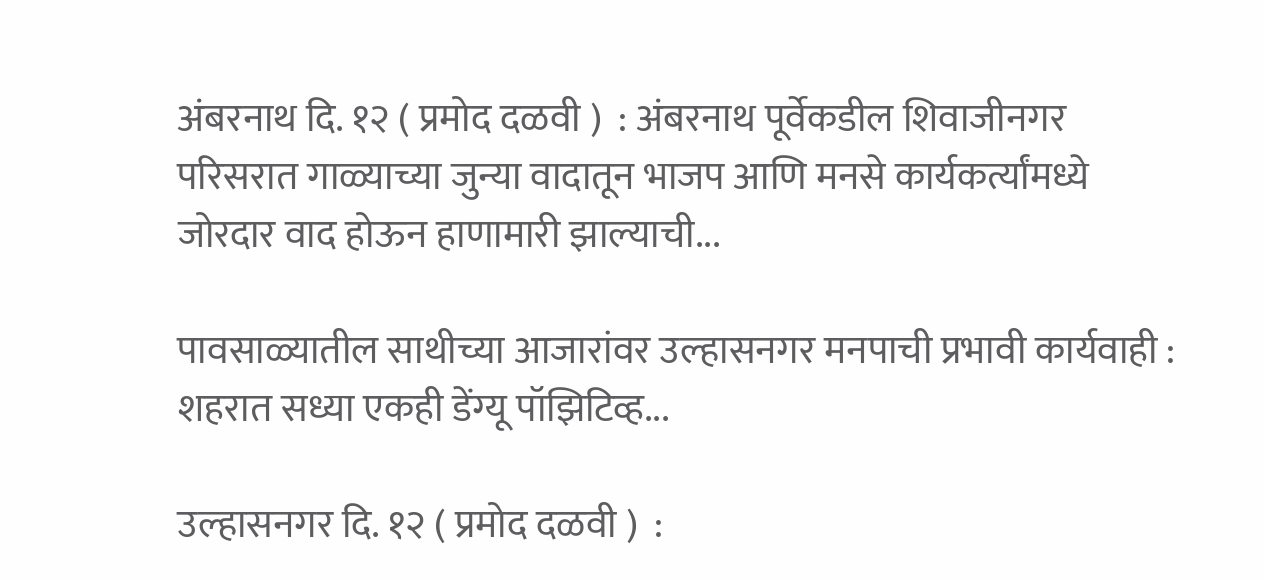अंबरनाथ दि. १२ ( प्रमोद दळवी )  : अंबरनाथ पूर्वेकडील शिवाजीनगर परिसरात गाळ्याच्या जुन्या वादातून भाजप आणि मनसे कार्यकर्त्यांमध्ये जोरदार वाद होऊन हाणामारी झाल्याची...

पावसाळ्यातील साथीच्या आजारांवर उल्हासनगर मनपाची प्रभावी कार्यवाही : शहरात सध्या एकही डेंग्यू पॉझिटिव्ह...

उल्हासनगर दि. १२ ( प्रमोद दळवी )  :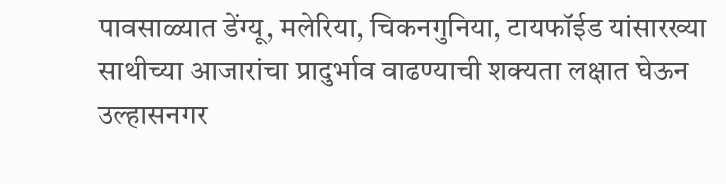पावसाळ्यात डेंग्यू, मलेरिया, चिकनगुनिया, टायफॉईड यांसारख्या साथीच्या आजारांचा प्रादुर्भाव वाढण्याची शक्यता लक्षात घेऊन उल्हासनगर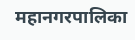महानगरपालिका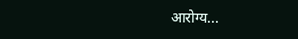आरोग्य...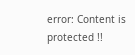error: Content is protected !!